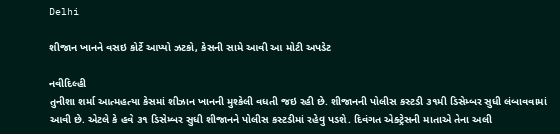Delhi

શીજાન ખાનને વસઇ કોર્ટે આપ્યો ઝટકો, કેસની સામે આવી આ મોટી અપડેટ

નવીદિલ્હી
તુનીશા શર્મા આત્મહત્યા કેસમાં શીઝાન ખાનની મુશ્કેલી વધતી જઇ રહી છે. શીજાનની પોલીસ કસ્ટડી ૩૧મી ડિસેમ્બર સુધી લંબાવવામાં આવી છે. એટલે કે હવે ૩૧ ડિસેમ્બર સુધી શીજાનને પોલીસ કસ્ટડીમાં રહેવુ પડશે. દિવંગત એક્ટ્રેસની માતાએ તેના અલી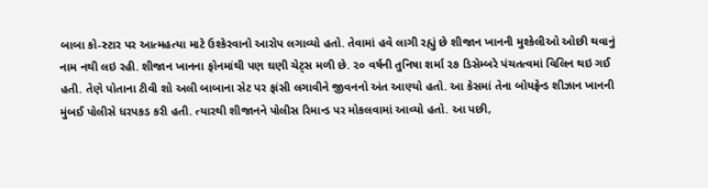બાબા કો-સ્ટાર પર આત્મહત્યા માટે ઉશ્કેરવાનો આરોપ લગાવ્યો હતો. તેવામાં હવે લાગી રહ્યું છે શીજાન ખાનની મુશ્કેલીઓ ઓછી થવાનું નામ નથી લઇ રહી. શીજાન ખાનના ફોનમાંથી પણ ઘણી ચેટ્‌સ મળી છે. ૨૦ વર્ષની તુનિષા શર્મા ૨૭ ડિસેમ્બરે પંચતત્વમાં વિલિન થઇ ગઈ હતી. તેણે પોતાના ટીવી શો અલી બાબાના સેટ પર ફાંસી લગાવીને જીવનનો અંત આણ્યો હતો. આ કેસમાં તેના બોયફ્રેન્ડ શીઝાન ખાનની મુંબઈ પોલીસે ધરપકડ કરી હતી. ત્યારથી શીજાનને પોલીસ રિમાન્ડ પર મોકલવામાં આવ્યો હતો. આ પછી,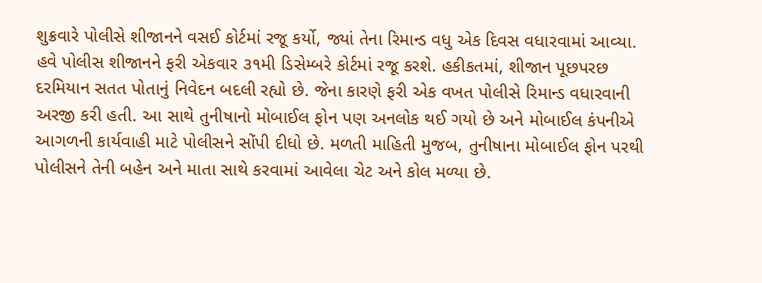શુક્રવારે પોલીસે શીજાનને વસઈ કોર્ટમાં રજૂ કર્યો, જ્યાં તેના રિમાન્ડ વધુ એક દિવસ વધારવામાં આવ્યા. હવે પોલીસ શીજાનને ફરી એકવાર ૩૧મી ડિસેમ્બરે કોર્ટમાં રજૂ કરશે. હકીકતમાં, શીજાન પૂછપરછ દરમિયાન સતત પોતાનું નિવેદન બદલી રહ્યો છે. જેના કારણે ફરી એક વખત પોલીસે રિમાન્ડ વધારવાની અરજી કરી હતી. આ સાથે તુનીષાનો મોબાઈલ ફોન પણ અનલોક થઈ ગયો છે અને મોબાઈલ કંપનીએ આગળની કાર્યવાહી માટે પોલીસને સોંપી દીધો છે. મળતી માહિતી મુજબ, તુનીષાના મોબાઈલ ફોન પરથી પોલીસને તેની બહેન અને માતા સાથે કરવામાં આવેલા ચેટ અને કોલ મળ્યા છે.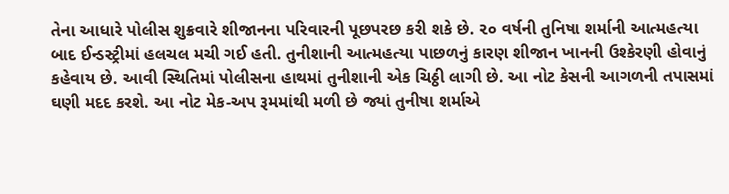તેના આધારે પોલીસ શુક્રવારે શીજાનના પરિવારની પૂછપરછ કરી શકે છે. ૨૦ વર્ષની તુનિષા શર્માની આત્મહત્યા બાદ ઈન્ડસ્ટ્રીમાં હલચલ મચી ગઈ હતી. તુનીશાની આત્મહત્યા પાછળનું કારણ શીજાન ખાનની ઉશ્કેરણી હોવાનું કહેવાય છે. આવી સ્થિતિમાં પોલીસના હાથમાં તુનીશાની એક ચિઠ્ઠી લાગી છે. આ નોટ કેસની આગળની તપાસમાં ઘણી મદદ કરશે. આ નોટ મેક-અપ રૂમમાંથી મળી છે જ્યાં તુનીષા શર્માએ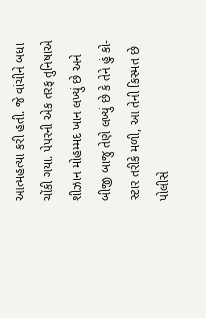આત્મહત્યા કરી હતી. જે વાંચીને બધા ચોંકી ગયા. પેપરની એક તરફ તુનિષાએ શીઝાન મોહમ્મદ ખાન લખ્યું છે અને બીજી બાજુ તેણે લખ્યું છે કે તેને હું કો-સ્ટાર તરીકે મળી, આ તેની કિસ્મત છે પોલીસે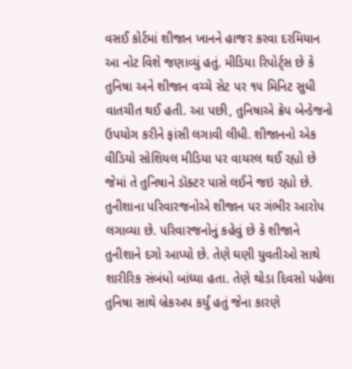વસઈ કોર્ટમાં શીજાન ખાનને હાજર કરવા દરમિયાન આ નોટ વિશે જણાવ્યું હતું. મીડિયા રિપોર્ટ્‌સ છે કે તુનિષા અને શીજાન વચ્ચે સેટ પર ૧૫ મિનિટ સુધી વાતચીત થઈ હતી. આ પછી, તુનિષાએ ક્રેપ બેન્ડેજનો ઉપયોગ કરીને ફાંસી લગાવી લીધી. શીજાનનો એક વીડિયો સોશિયલ મીડિયા પર વાયરલ થઈ રહ્યો છે જેમાં તે તુનિષાને ડૉક્ટર પાસે લઈને જઇ રહ્યો છે. તુનીશાના પરિવારજનોએ શીજાન પર ગંભીર આરોપ લગાવ્યા છે. પરિવારજનોનું કહેવું છે કે શીજાને તુનીશાને દગો આપ્યો છે. તેણે ઘણી યુવતીઓ સાથે શારીરિક સંબંધો બાંધ્યા હતા. તેણે થોડા દિવસો પહેલા તુનિષા સાથે બ્રેકઅપ કર્યું હતું જેના કારણે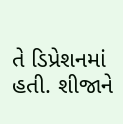તે ડિપ્રેશનમાં હતી. શીજાને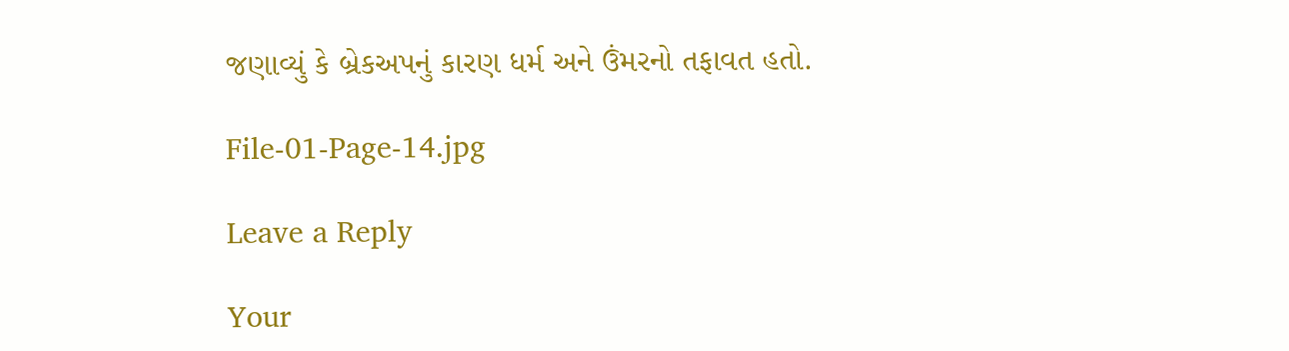જણાવ્યું કે બ્રેકઅપનું કારણ ધર્મ અને ઉંમરનો તફાવત હતો.

File-01-Page-14.jpg

Leave a Reply

Your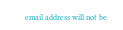email address will not be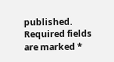published. Required fields are marked *